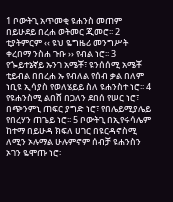1 ቦውትጊ አጥመቂ ዩሐንስ መጠም በይሁደይ በረሐ ወትመር ጂመሮ፡፡ 2 ቲያትምርም ‹‹ ዩህ ዬግዜሪ መንግሥት ቀረበማ ንስሐ ጉቡ ›› የብል ነሮ፡፡ 3 የጐይተኔኛይ ኡንገ አሜቾ፣ ዩንሰሰሚ አሜቾ ቲይብል በበረሐ ኡ የብለል የሰብ ቃል በለም ነቢዩ ኢሳያስ የወለሄይይ ስለ ዩሐንስተ ነሮ፡፡ 4 የዩሐንስሚ ልበሸ በጋለን ደበሰ የሠር ነሮ፣ በጭንምኒ ጠፍር ያግድ ነሮ፣ የበሌይሚያሌይ የበረሃን ጠጌይ ነሮ፡፡ 5 ቦውትጊ በኢየሩሳሌም ከተማ በይሁዳ ክፍለ ሀገር በዩርዳኖስሚ ለሚን ኦሉማል ሁሉምኖም ሰብቻ ዩሐንስን ኦገን ዬሞጡ ነሮ፡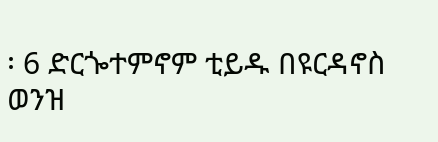፡ 6 ድርጐተምኖም ቲይዱ በዩርዳኖስ ወንዝ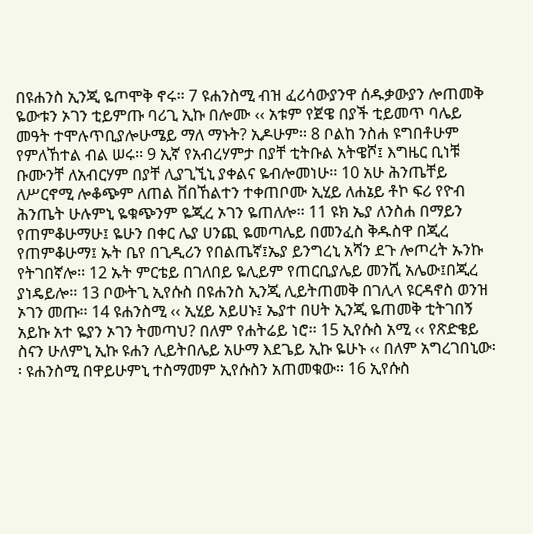በዩሐንስ ኢንጂ ዬጦሞቅ ኖሩ፡፡ 7 ዩሐንስሚ ብዝ ፈሪሳውያንዋ ሰዱቃውያን ሎጠመቅ ዬውቱን ኦገን ቲይምጡ ባሪጊ ኢኩ በሎሙ ‹‹ አቱም የጀዌ በያች ቲይመጥ ባሌይ መዓት ተሞሉጥቢያሎሁሜይ ማለ ማኑት? ኢዶሁም፡፡ 8 ቦልከ ንስሐ ዩግበቶሁም የምለኸተል ብል ሠሩ፡፡ 9 ኢኛ የአብረሃምታ በያቸ ቲትቡል አትዌሾ፤ እግዜር ቢነቹ ቡሙንቸ ለአብርሃም በያቸ ሊያጊኚኒ ያቀልና ዬብሎመነሁ፡፡ 10 አሁ ሕንጤቸይ ለሥርኖሚ ሎቆጭም ለጠል ቨበኸልተን ተቀጠቦሙ ኢሂይ ለሐኔይ ቶኮ ፍሪ የዮብ ሕንጤት ሁሉምኒ ዬቁጭንም ዬጂረ ኦገን ዬጠለሎ፡፡ 11 ዩክ ኤያ ለንስሐ በማይን የጠምቆሁማሁ፤ ዬሁን በቀር ሌያ ሀንጪ ዬመጣሌይ በመንፈስ ቅዱስዋ በጂረ የጠምቆሁማ፤ ኡት ቤየ በጊዲሪን የበልጤኛ፤ኤያ ይንግረኒ አሻን ደጉ ሎጦረት ኡንኩ የትገበኛሎ፡፡ 12 ኡት ምርቴይ በገለበይ ዬሊይም የጠርቢያሌይ መንሺ አሌው፤በጂረ ያነዴይሎ፡፡ 13 ቦውትጊ ኢየሱስ በዩሐንስ ኢንጂ ሊይትጠመቅ በገሊላ ዩርዳኖስ ወንዝ ኦገን መጡ፡፡ 14 ዩሐንስሚ ‹‹ ኢሂይ አይሀኑ፤ ኤያተ በሀት ኢንጂ ዬጠመቅ ቲትገበኝ አይኩ አተ ዬያን ኦገን ትመጣህ? በለም የሐትሬይ ነሮ፡፡ 15 ኢየሱስ አሚ ‹‹ የጽድቄይ ስናን ሁለምኒ ኢኩ ዩሐን ሊይትበሌይ አሁማ እደጌይ ኢኩ ዬሁኑ ‹‹ በለም አግረገበኒው፡፡ ዩሐንስሚ በዋይሁምኒ ተስማመም ኢየሱስን አጠመቁው፡፡ 16 ኢየሱስ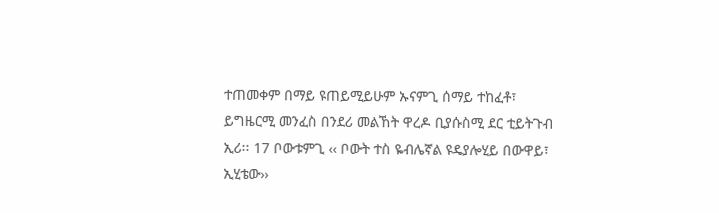ተጠመቀም በማይ ዩጠይሚይሁም ኡናምጊ ሰማይ ተከፈቶ፣ ይግዜርሚ መንፈስ በንደሪ መልኸት ዋረዶ ቢያሱስሚ ደር ቲይትጉብ ኢሪ፡፡ 17 ቦውቱምጊ ‹‹ ቦውት ተስ ዬብሌኛል ዩዴያሎሂይ በውዋይ፣ ኢሂቴው››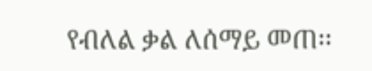የብለል ቃል ለሰማይ መጠ፡፡